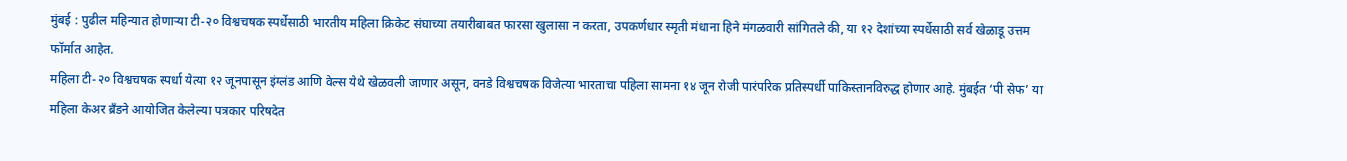मुंबई : पुढील महिन्यात होणाऱ्या टी-२० विश्वचषक स्पर्धेसाठी भारतीय महिला क्रिकेट संघाच्या तयारीबाबत फारसा खुलासा न करता, उपकर्णधार स्मृती मंधाना हिने मंगळवारी सांगितले की, या १२ देशांच्या स्पर्धेसाठी सर्व खेळाडू उत्तम फॉर्मात आहेत.
महिला टी-२० विश्वचषक स्पर्धा येत्या १२ जूनपासून इंग्लंड आणि वेल्स येथे खेळवली जाणार असून, वनडे विश्वचषक विजेत्या भारताचा पहिला सामना १४ जून रोजी पारंपरिक प्रतिस्पर्धी पाकिस्तानविरुद्ध होणार आहे. मुंबईत ‘पी सेफ’ या महिला केअर ब्रँडने आयोजित केलेल्या पत्रकार परिषदेत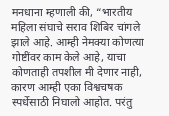मनधाना म्हणाली की, “भारतीय महिला संघाचे सराव शिबिर चांगले झाले आहे. आम्ही नेमक्या कोणत्या गोष्टींवर काम केले आहे, याचा कोणताही तपशील मी देणार नाही, कारण आम्ही एका विश्वचषक स्पर्धेसाठी निघालो आहोत. परंतु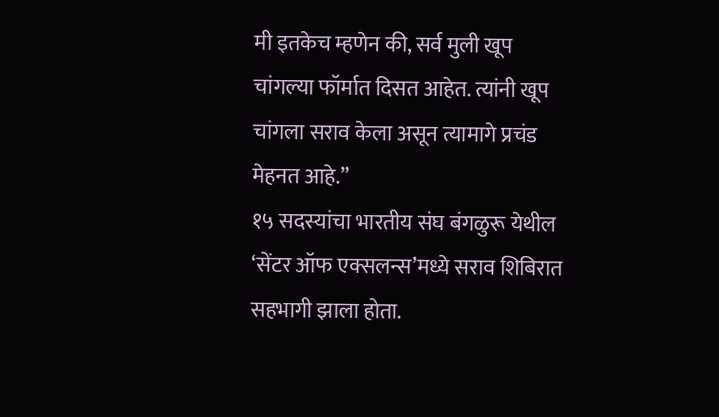मी इतकेच म्हणेन की, सर्व मुली खूप चांगल्या फॉर्मात दिसत आहेत. त्यांनी खूप चांगला सराव केला असून त्यामागे प्रचंड मेहनत आहे.”
१५ सदस्यांचा भारतीय संघ बंगळुरू येथील ‘सेंटर ऑफ एक्सलन्स’मध्ये सराव शिबिरात सहभागी झाला होता.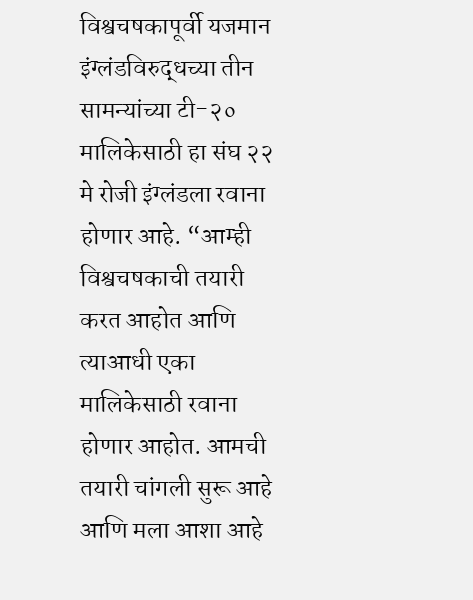विश्वचषकापूर्वी यजमान इंग्लंडविरुद्धच्या तीन सामन्यांच्या टी-२० मालिकेसाठी हा संघ २२ मे रोजी इंग्लंडला रवाना होणार आहे. “आम्ही विश्वचषकाची तयारी करत आहोत आणि त्याआधी एका मालिकेसाठी रवाना होणार आहोत. आमची तयारी चांगली सुरू आहे आणि मला आशा आहे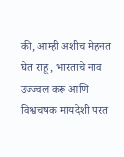की, आम्ही अशीच मेहनत घेत राहू, भारताचे नाव उज्ज्वल करू आणि विश्वचषक मायदेशी परत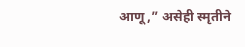आणू,” असेही स्मृतीने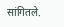सांगितले.